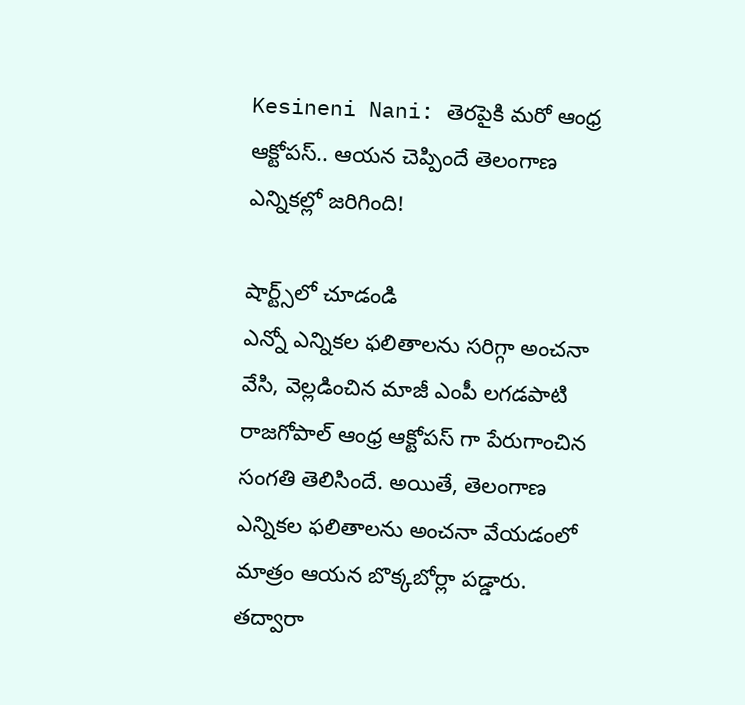Kesineni Nani: తెరపైకి మరో ఆంధ్ర ఆక్టోపస్.. ఆయన చెప్పిందే తెలంగాణ ఎన్నికల్లో జరిగింది!

షార్ట్స్‌లో చూడండి
ఎన్నో ఎన్నికల ఫలితాలను సరిగ్గా అంచనా వేసి, వెల్లడించిన మాజీ ఎంపీ లగడపాటి రాజగోపాల్ ఆంధ్ర ఆక్టోపస్ గా పేరుగాంచిన సంగతి తెలిసిందే. అయితే, తెలంగాణ ఎన్నికల ఫలితాలను అంచనా వేయడంలో మాత్రం ఆయన బొక్కబోర్లా పడ్డారు. తద్వారా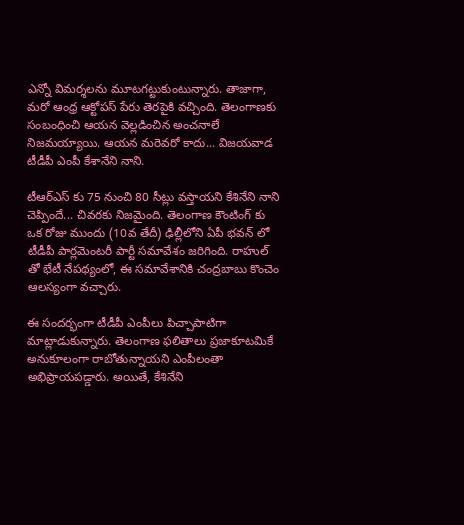ఎన్నో విమర్శలను మూటగట్టుకుంటున్నారు. తాజాగా, మరో ఆంధ్ర ఆక్టోపస్ పేరు తెరపైకి వచ్చింది. తెలంగాణకు సంబంధించి ఆయన వెల్లడించిన అంచనాలే నిజమయ్యాయి. ఆయన మరెవరో కాదు... విజయవాడ టీడీపీ ఎంపీ కేశానేని నాని.

టీఆర్ఎస్ కు 75 నుంచి 80 సీట్లు వస్తాయని కేశినేని నాని చెప్పిందే... చివరకు నిజమైంది. తెలంగాణ కౌంటింగ్ కు ఒక రోజు ముందు (10వ తేదీ) ఢిల్లీలోని ఏపీ భవన్ లో టీడీపీ పార్లమెంటరీ పార్టీ సమావేశం జరిగింది. రాహుల్ తో భేటీ నేపథ్యంలో, ఈ సమావేశానికి చంద్రబాబు కొంచెం ఆలస్యంగా వచ్చారు.

ఈ సందర్భంగా టీడీపీ ఎంపీలు పిచ్చాపాటిగా మాట్లాడుకున్నారు. తెలంగాణ ఫలితాలు ప్రజాకూటమికే అనుకూలంగా రాబోతున్నాయని ఎంపీలంతా అభిప్రాయపడ్డారు. అయితే, కేశినేని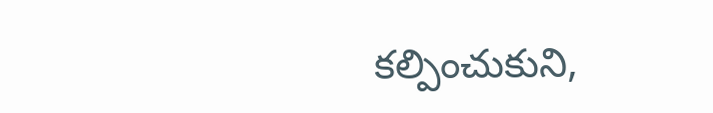కల్పించుకుని,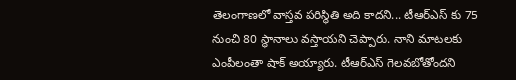తెలంగాణలో వాస్తవ పరిస్థితి అది కాదని... టీఆర్ఎస్ కు 75 నుంచి 80 స్థానాలు వస్తాయని చెప్పారు. నాని మాటలకు ఎంపీలంతా షాక్ అయ్యారు. టీఆర్ఎస్ గెలవబోతోందని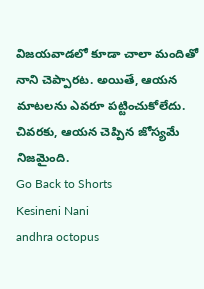విజయవాడలో కూడా చాలా మందితో నాని చెప్పారట. అయితే, ఆయన మాటలను ఎవరూ పట్టించుకోలేదు. చివరకు, ఆయన చెప్పిన జోస్యమే నిజమైంది.
Go Back to Shorts
Kesineni Nani
andhra octopus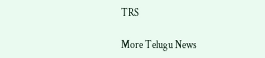TRS

More Telugu News